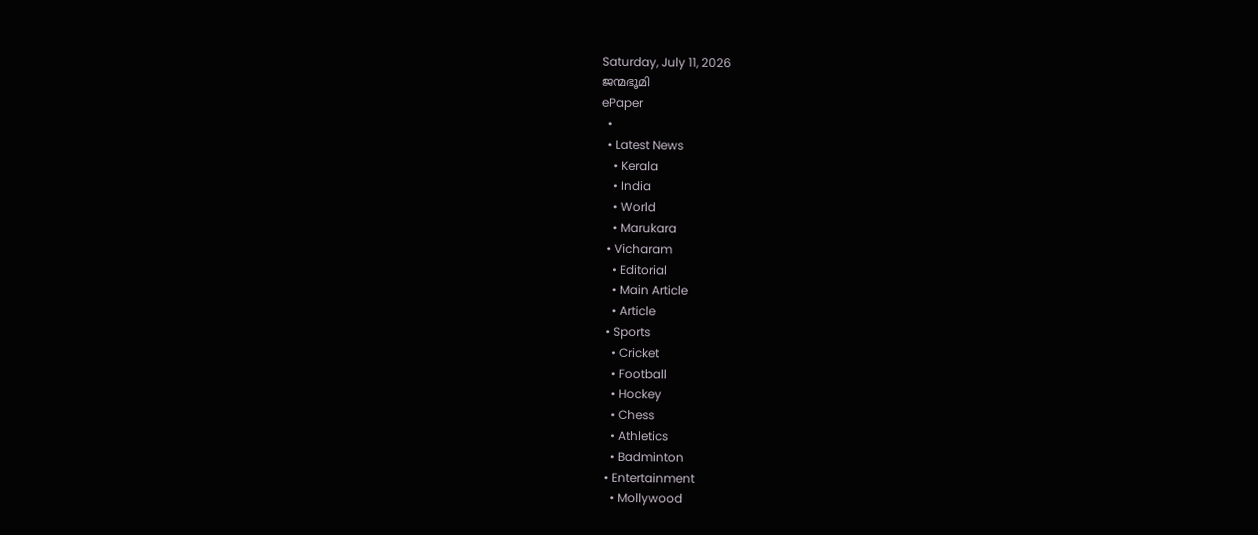Saturday, July 11, 2026
ജന്മഭൂമി
ePaper
  •
  • Latest News
    • Kerala
    • India
    • World
    • Marukara
  • Vicharam
    • Editorial
    • Main Article
    • Article
  • Sports
    • Cricket
    • Football
    • Hockey
    • Chess
    • Athletics
    • Badminton
  • Entertainment
    • Mollywood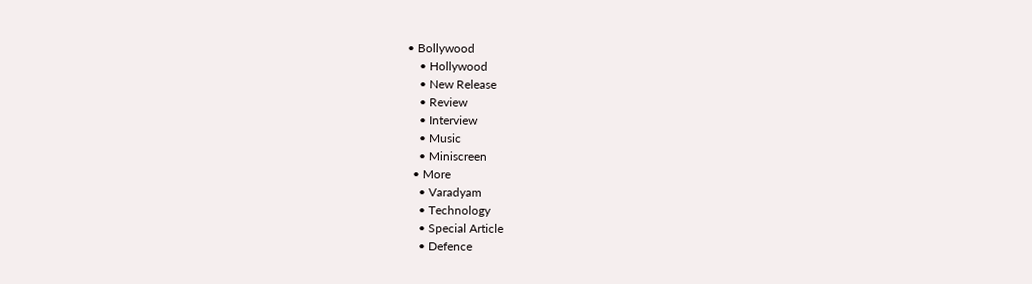• Bollywood
    • Hollywood
    • New Release
    • Review
    • Interview
    • Music
    • Miniscreen
  • More
    • Varadyam
    • Technology
    • Special Article
    • Defence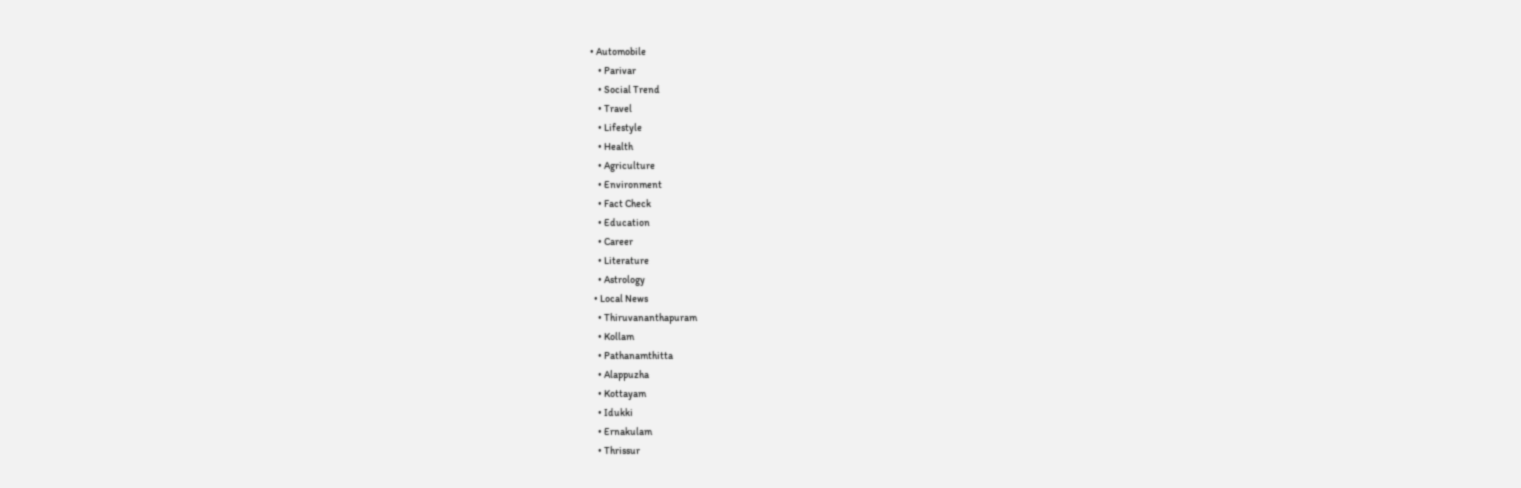• Automobile
    • Parivar
    • Social Trend
    • Travel
    • Lifestyle
    • Health
    • Agriculture
    • Environment
    • Fact Check
    • Education
    • Career
    • Literature
    • Astrology
  • Local News
    • Thiruvananthapuram
    • Kollam
    • Pathanamthitta
    • Alappuzha
    • Kottayam
    • Idukki
    • Ernakulam
    • Thrissur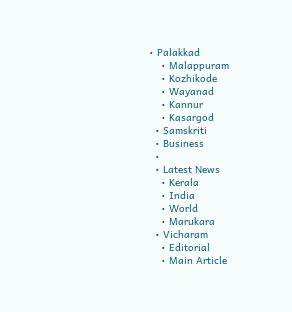• Palakkad
    • Malappuram
    • Kozhikode
    • Wayanad
    • Kannur
    • Kasargod
  • Samskriti
  • Business
  •
  • Latest News
    • Kerala
    • India
    • World
    • Marukara
  • Vicharam
    • Editorial
    • Main Article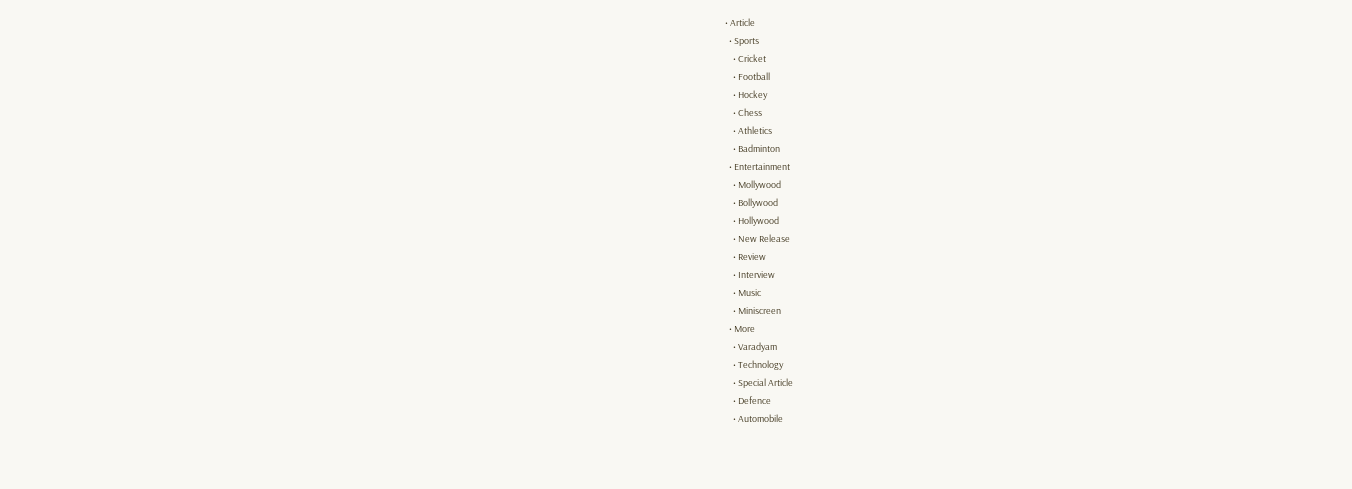• Article
  • Sports
    • Cricket
    • Football
    • Hockey
    • Chess
    • Athletics
    • Badminton
  • Entertainment
    • Mollywood
    • Bollywood
    • Hollywood
    • New Release
    • Review
    • Interview
    • Music
    • Miniscreen
  • More
    • Varadyam
    • Technology
    • Special Article
    • Defence
    • Automobile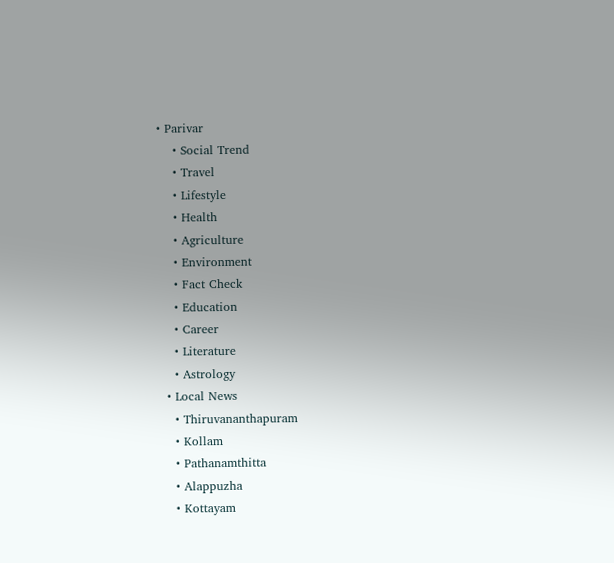• Parivar
    • Social Trend
    • Travel
    • Lifestyle
    • Health
    • Agriculture
    • Environment
    • Fact Check
    • Education
    • Career
    • Literature
    • Astrology
  • Local News
    • Thiruvananthapuram
    • Kollam
    • Pathanamthitta
    • Alappuzha
    • Kottayam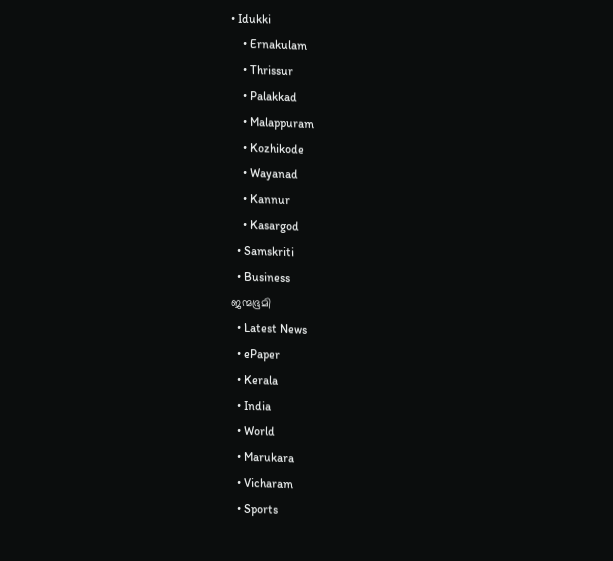• Idukki
    • Ernakulam
    • Thrissur
    • Palakkad
    • Malappuram
    • Kozhikode
    • Wayanad
    • Kannur
    • Kasargod
  • Samskriti
  • Business
ജന്മഭൂമി
  • Latest News
  • ePaper
  • Kerala
  • India
  • World
  • Marukara
  • Vicharam
  • Sports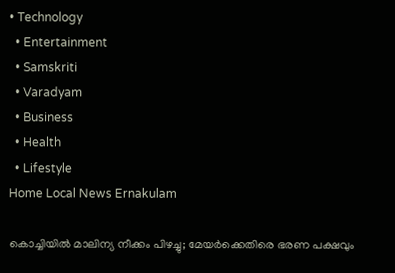• Technology
  • Entertainment
  • Samskriti
  • Varadyam
  • Business
  • Health
  • Lifestyle
Home Local News Ernakulam

കൊച്ചിയില്‍ മാലിന്യ നീക്കം പിഴച്ചു; മേയര്‍ക്കെതിരെ ഭരണ പക്ഷവും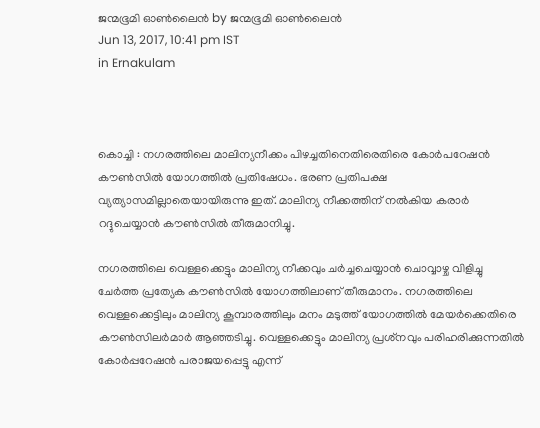ജന്മഭൂമി ഓണ്‍ലൈന്‍ by ജന്മഭൂമി ഓണ്‍ലൈന്‍
Jun 13, 2017, 10:41 pm IST
in Ernakulam



കൊച്ചി : നഗരത്തിലെ മാലിന്യനീക്കം പിഴച്ചതിനെതിരെതിരെ കോര്‍പറേഷന്‍ കൗണ്‍സില്‍ യോഗത്തില്‍ പ്രതിഷേധം. ഭരണ പ്രതിപക്ഷ വ്യത്യാസമില്ലാതെയായിരുന്നു ഇത്. മാലിന്യ നീക്കത്തിന് നല്‍കിയ കരാര്‍ റദ്ദുചെയ്യാന്‍ കൗണ്‍സില്‍ തീരുമാനിച്ചു.

നഗരത്തിലെ വെള്ളക്കെട്ടും മാലിന്യ നീക്കവും ചര്‍ച്ചചെയ്യാന്‍ ചൊവ്വാഴ്ച വിളിച്ചു ചേര്‍ത്ത പ്രത്യേക കൗണ്‍സില്‍ യോഗത്തിലാണ് തീരുമാനം. നഗരത്തിലെ വെള്ളക്കെട്ടിലും മാലിന്യ കൂമ്പാരത്തിലും മനം മടുത്ത് യോഗത്തില്‍ മേയര്‍ക്കെതിരെ കൗണ്‍സിലര്‍മാര്‍ ആഞ്ഞടിച്ചു. വെള്ളക്കെട്ടും മാലിന്യ പ്രശ്‌നവും പരിഹരിക്കുന്നതില്‍ കോര്‍പ്പറേഷന്‍ പരാജയപ്പെട്ടു എന്ന്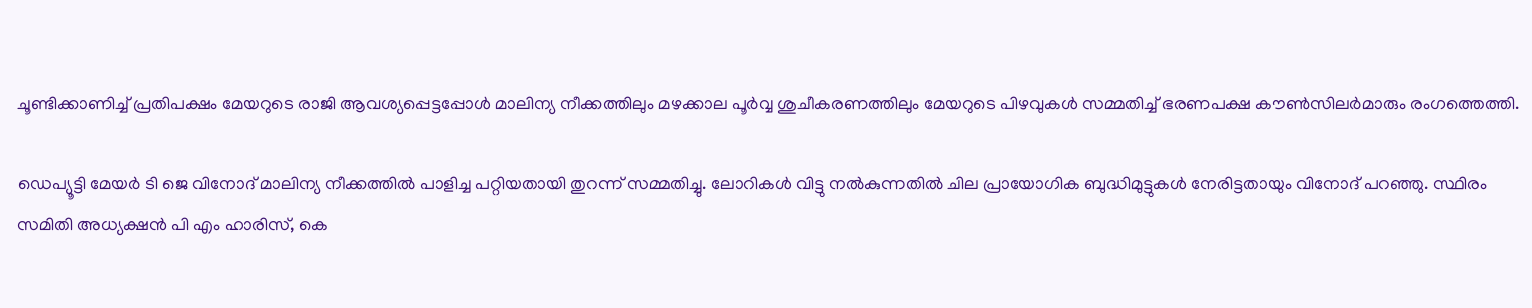ചൂണ്ടിക്കാണിച്ച് പ്രതിപക്ഷം മേയറുടെ രാജി ആവശ്യപ്പെട്ടപ്പോള്‍ മാലിന്യ നീക്കത്തിലും മഴക്കാല പൂര്‍വ്വ ശുചീകരണത്തിലും മേയറുടെ പിഴവുകള്‍ സമ്മതിച്ച് ഭരണപക്ഷ കൗണ്‍സിലര്‍മാരും രംഗത്തെത്തി.

ഡെപ്യൂട്ടി മേയര്‍ ടി ജെ വിനോദ് മാലിന്യ നീക്കത്തില്‍ പാളിച്ച പറ്റിയതായി തുറന്ന് സമ്മതിച്ചു. ലോറികള്‍ വിട്ടു നല്‍കുന്നതില്‍ ചില പ്രായോഗിക ബുദ്ധിമുട്ടുകള്‍ നേരിട്ടതായും വിനോദ് പറഞ്ഞു. സ്ഥിരം സമിതി അധ്യക്ഷന്‍ പി എം ഹാരിസ്, കെ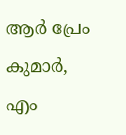ആര്‍ പ്രേം കുമാര്‍, എം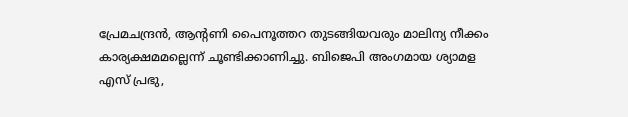പ്രേമചന്ദ്രന്‍, ആന്റണി പൈനൂത്തറ തുടങ്ങിയവരും മാലിന്യ നീക്കം കാര്യക്ഷമമല്ലെന്ന് ചൂണ്ടിക്കാണിച്ചു. ബിജെപി അംഗമായ ശ്യാമള എസ് പ്രഭു,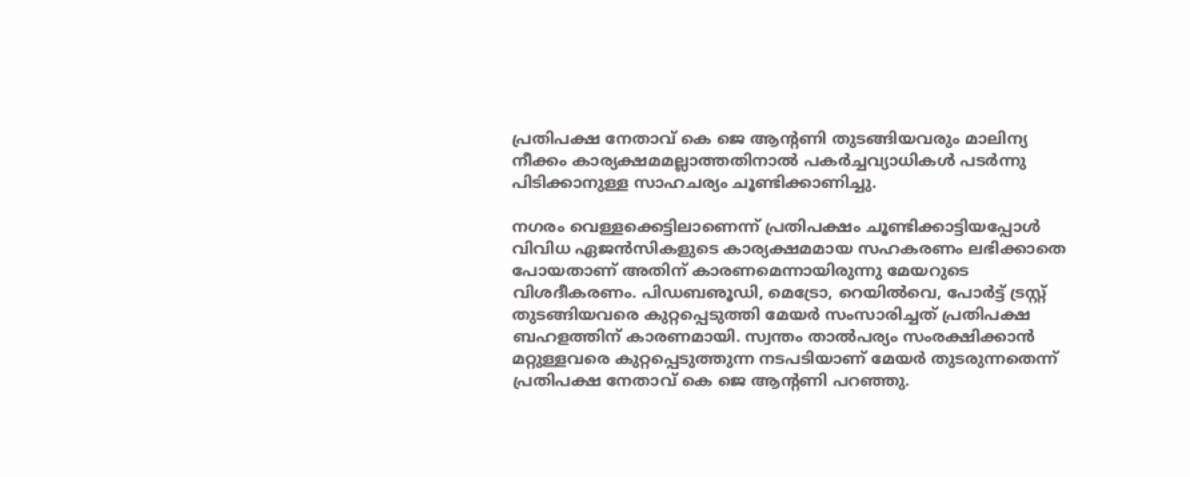പ്രതിപക്ഷ നേതാവ് കെ ജെ ആന്റണി തുടങ്ങിയവരും മാലിന്യ നീക്കം കാര്യക്ഷമമല്ലാത്തതിനാല്‍ പകര്‍ച്ചവ്യാധികള്‍ പടര്‍ന്നു പിടിക്കാനുള്ള സാഹചര്യം ചൂണ്ടിക്കാണിച്ചു.

നഗരം വെള്ളക്കെട്ടിലാണെന്ന് പ്രതിപക്ഷം ചൂണ്ടിക്കാട്ടിയപ്പോള്‍ വിവിധ ഏജന്‍സികളുടെ കാര്യക്ഷമമായ സഹകരണം ലഭിക്കാതെ പോയതാണ് അതിന് കാരണമെന്നായിരുന്നു മേയറുടെ വിശദീകരണം. പിഡബഌൂഡി, മെട്രോ, റെയില്‍വെ, പോര്‍ട്ട് ട്രസ്റ്റ് തുടങ്ങിയവരെ കുറ്റപ്പെടുത്തി മേയര്‍ സംസാരിച്ചത് പ്രതിപക്ഷ ബഹളത്തിന് കാരണമായി. സ്വന്തം താല്‍പര്യം സംരക്ഷിക്കാന്‍ മറ്റുള്ളവരെ കുറ്റപ്പെടുത്തുന്ന നടപടിയാണ് മേയര്‍ തുടരുന്നതെന്ന് പ്രതിപക്ഷ നേതാവ് കെ ജെ ആന്റണി പറഞ്ഞു.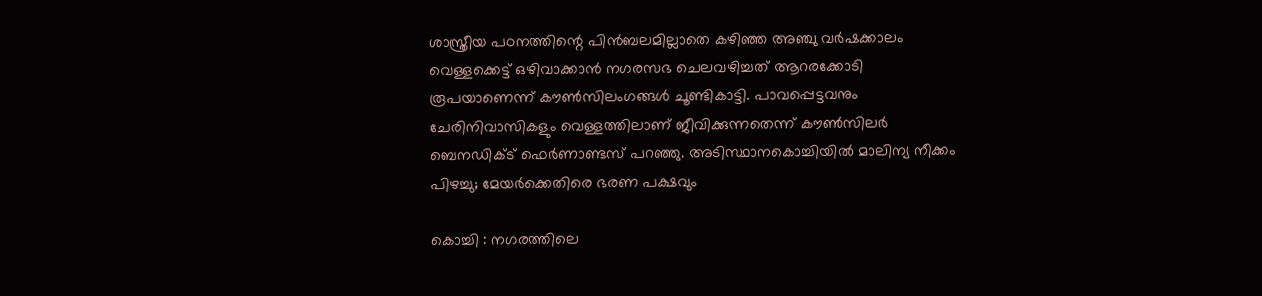ശാസ്ത്രീയ പഠനത്തിന്റെ പിന്‍ബലമില്ലാതെ കഴിഞ്ഞ അഞ്ചു വര്‍ഷക്കാലം വെള്ളക്കെട്ട് ഒഴിവാക്കാന്‍ നഗരസഭ ചെലവഴിച്ചത് ആറരക്കോടി രൂപയാണെന്ന് കൗണ്‍സിലംഗങ്ങള്‍ ചൂണ്ടികാട്ടി. പാവപ്പെട്ടവനും ചേരിനിവാസികളും വെള്ളത്തിലാണ് ജീവിക്കുന്നതെന്ന് കൗണ്‍സിലര്‍ ബെനഡിക്ട് ഫെര്‍ണാണ്ടസ് പറഞ്ഞു. അടിസ്ഥാനകൊച്ചിയില്‍ മാലിന്യ നീക്കം പിഴച്ചു; മേയര്‍ക്കെതിരെ ഭരണ പക്ഷവും

കൊച്ചി : നഗരത്തിലെ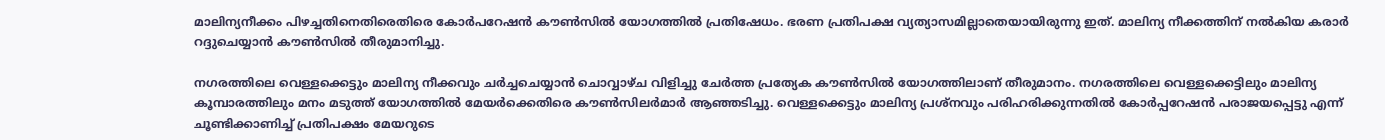മാലിന്യനീക്കം പിഴച്ചതിനെതിരെതിരെ കോര്‍പറേഷന്‍ കൗണ്‍സില്‍ യോഗത്തില്‍ പ്രതിഷേധം. ഭരണ പ്രതിപക്ഷ വ്യത്യാസമില്ലാതെയായിരുന്നു ഇത്. മാലിന്യ നീക്കത്തിന് നല്‍കിയ കരാര്‍ റദ്ദുചെയ്യാന്‍ കൗണ്‍സില്‍ തീരുമാനിച്ചു.

നഗരത്തിലെ വെള്ളക്കെട്ടും മാലിന്യ നീക്കവും ചര്‍ച്ചചെയ്യാന്‍ ചൊവ്വാഴ്ച വിളിച്ചു ചേര്‍ത്ത പ്രത്യേക കൗണ്‍സില്‍ യോഗത്തിലാണ് തീരുമാനം. നഗരത്തിലെ വെള്ളക്കെട്ടിലും മാലിന്യ കൂമ്പാരത്തിലും മനം മടുത്ത് യോഗത്തില്‍ മേയര്‍ക്കെതിരെ കൗണ്‍സിലര്‍മാര്‍ ആഞ്ഞടിച്ചു. വെള്ളക്കെട്ടും മാലിന്യ പ്രശ്‌നവും പരിഹരിക്കുന്നതില്‍ കോര്‍പ്പറേഷന്‍ പരാജയപ്പെട്ടു എന്ന് ചൂണ്ടിക്കാണിച്ച് പ്രതിപക്ഷം മേയറുടെ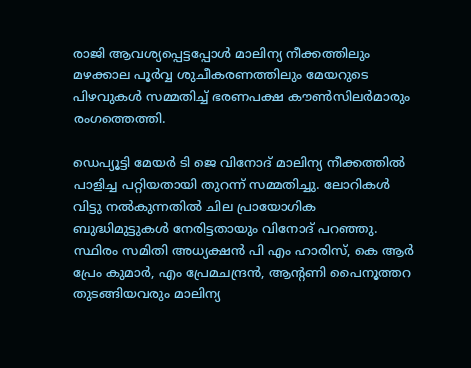രാജി ആവശ്യപ്പെട്ടപ്പോള്‍ മാലിന്യ നീക്കത്തിലും മഴക്കാല പൂര്‍വ്വ ശുചീകരണത്തിലും മേയറുടെ പിഴവുകള്‍ സമ്മതിച്ച് ഭരണപക്ഷ കൗണ്‍സിലര്‍മാരും രംഗത്തെത്തി.

ഡെപ്യൂട്ടി മേയര്‍ ടി ജെ വിനോദ് മാലിന്യ നീക്കത്തില്‍ പാളിച്ച പറ്റിയതായി തുറന്ന് സമ്മതിച്ചു. ലോറികള്‍ വിട്ടു നല്‍കുന്നതില്‍ ചില പ്രായോഗിക ബുദ്ധിമുട്ടുകള്‍ നേരിട്ടതായും വിനോദ് പറഞ്ഞു. സ്ഥിരം സമിതി അധ്യക്ഷന്‍ പി എം ഹാരിസ്, കെ ആര്‍ പ്രേം കുമാര്‍, എം പ്രേമചന്ദ്രന്‍, ആന്റണി പൈനൂത്തറ തുടങ്ങിയവരും മാലിന്യ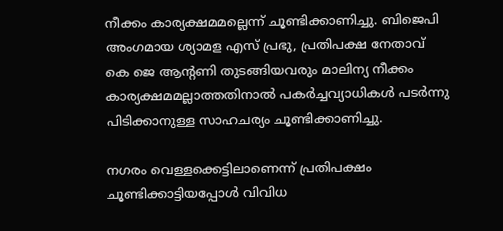നീക്കം കാര്യക്ഷമമല്ലെന്ന് ചൂണ്ടിക്കാണിച്ചു. ബിജെപി അംഗമായ ശ്യാമള എസ് പ്രഭു, പ്രതിപക്ഷ നേതാവ് കെ ജെ ആന്റണി തുടങ്ങിയവരും മാലിന്യ നീക്കം കാര്യക്ഷമമല്ലാത്തതിനാല്‍ പകര്‍ച്ചവ്യാധികള്‍ പടര്‍ന്നു പിടിക്കാനുള്ള സാഹചര്യം ചൂണ്ടിക്കാണിച്ചു.

നഗരം വെള്ളക്കെട്ടിലാണെന്ന് പ്രതിപക്ഷം ചൂണ്ടിക്കാട്ടിയപ്പോള്‍ വിവിധ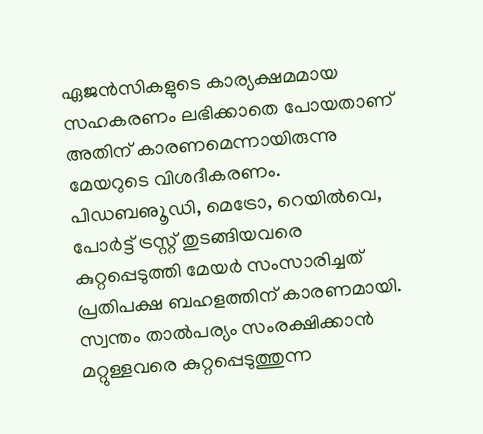ഏജന്‍സികളുടെ കാര്യക്ഷമമായ സഹകരണം ലഭിക്കാതെ പോയതാണ് അതിന് കാരണമെന്നായിരുന്നു മേയറുടെ വിശദീകരണം. പിഡബഌൂഡി, മെട്രോ, റെയില്‍വെ, പോര്‍ട്ട് ട്രസ്റ്റ് തുടങ്ങിയവരെ കുറ്റപ്പെടുത്തി മേയര്‍ സംസാരിച്ചത് പ്രതിപക്ഷ ബഹളത്തിന് കാരണമായി. സ്വന്തം താല്‍പര്യം സംരക്ഷിക്കാന്‍ മറ്റുള്ളവരെ കുറ്റപ്പെടുത്തുന്ന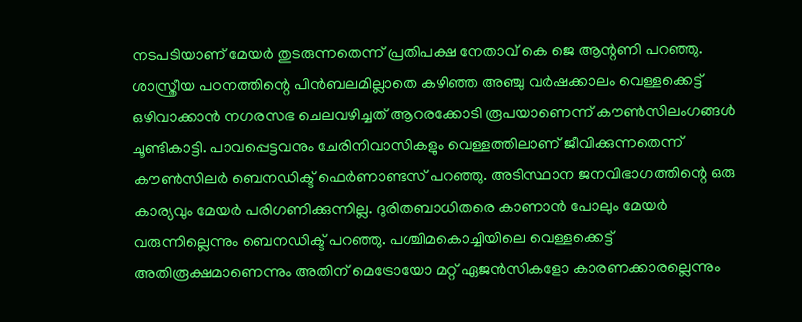നടപടിയാണ് മേയര്‍ തുടരുന്നതെന്ന് പ്രതിപക്ഷ നേതാവ് കെ ജെ ആന്റണി പറഞ്ഞു. ശാസ്ത്രീയ പഠനത്തിന്റെ പിന്‍ബലമില്ലാതെ കഴിഞ്ഞ അഞ്ചു വര്‍ഷക്കാലം വെള്ളക്കെട്ട് ഒഴിവാക്കാന്‍ നഗരസഭ ചെലവഴിച്ചത് ആറരക്കോടി രൂപയാണെന്ന് കൗണ്‍സിലംഗങ്ങള്‍ ചൂണ്ടികാട്ടി. പാവപ്പെട്ടവനും ചേരിനിവാസികളും വെള്ളത്തിലാണ് ജീവിക്കുന്നതെന്ന് കൗണ്‍സിലര്‍ ബെനഡിക്ട് ഫെര്‍ണാണ്ടസ് പറഞ്ഞു. അടിസ്ഥാന ജനവിഭാഗത്തിന്റെ ഒരു കാര്യവും മേയര്‍ പരിഗണിക്കുന്നില്ല. ദുരിതബാധിതരെ കാണാന്‍ പോലും മേയര്‍ വരുന്നില്ലെന്നും ബെനഡിക്ട് പറഞ്ഞു. പശ്ചിമകൊച്ചിയിലെ വെള്ളക്കെട്ട് അതിരൂക്ഷമാണെന്നും അതിന് മെട്രോയോ മറ്റ് ഏജന്‍സികളോ കാരണക്കാരല്ലെന്നും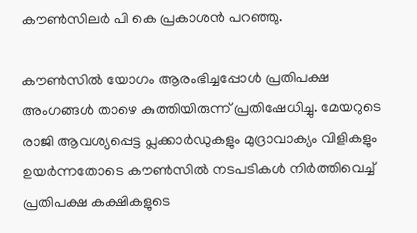കൗണ്‍സിലര്‍ പി കെ പ്രകാശന്‍ പറഞ്ഞു.

കൗണ്‍സില്‍ യോഗം ആരംഭിച്ചപ്പോള്‍ പ്രതിപക്ഷ അംഗങ്ങള്‍ താഴെ കുത്തിയിരുന്ന് പ്രതിഷേധിച്ചു. മേയറുടെ രാജി ആവശ്യപ്പെട്ട പ്ലക്കാര്‍ഡുകളും മുദ്രാവാക്യം വിളികളും ഉയര്‍ന്നതോടെ കൗണ്‍സില്‍ നടപടികള്‍ നിര്‍ത്തിവെച്ച് പ്രതിപക്ഷ കക്ഷികളുടെ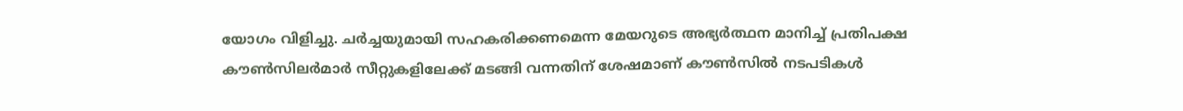യോഗം വിളിച്ചു. ചര്‍ച്ചയുമായി സഹകരിക്കണമെന്ന മേയറുടെ അഭ്യര്‍ത്ഥന മാനിച്ച് പ്രതിപക്ഷ കൗണ്‍സിലര്‍മാര്‍ സീറ്റുകളിലേക്ക് മടങ്ങി വന്നതിന് ശേഷമാണ് കൗണ്‍സില്‍ നടപടികള്‍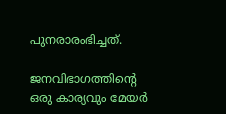പുനരാരംഭിച്ചത്.

ജനവിഭാഗത്തിന്റെ ഒരു കാര്യവും മേയര്‍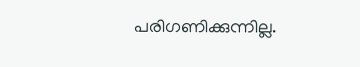പരിഗണിക്കുന്നില്ല.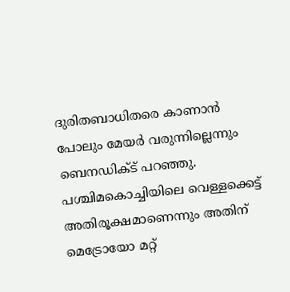ദുരിതബാധിതരെ കാണാന്‍ പോലും മേയര്‍ വരുന്നില്ലെന്നും ബെനഡിക്ട് പറഞ്ഞു. പശ്ചിമകൊച്ചിയിലെ വെള്ളക്കെട്ട് അതിരൂക്ഷമാണെന്നും അതിന് മെട്രോയോ മറ്റ്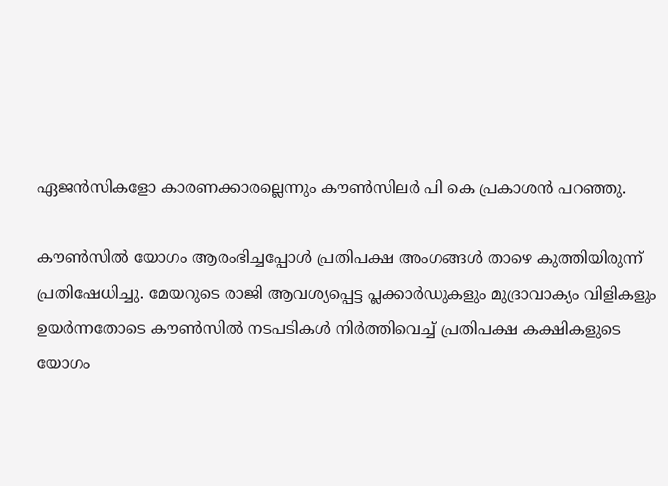ഏജന്‍സികളോ കാരണക്കാരല്ലെന്നും കൗണ്‍സിലര്‍ പി കെ പ്രകാശന്‍ പറഞ്ഞു.

കൗണ്‍സില്‍ യോഗം ആരംഭിച്ചപ്പോള്‍ പ്രതിപക്ഷ അംഗങ്ങള്‍ താഴെ കുത്തിയിരുന്ന് പ്രതിഷേധിച്ചു. മേയറുടെ രാജി ആവശ്യപ്പെട്ട പ്ലക്കാര്‍ഡുകളും മുദ്രാവാക്യം വിളികളും ഉയര്‍ന്നതോടെ കൗണ്‍സില്‍ നടപടികള്‍ നിര്‍ത്തിവെച്ച് പ്രതിപക്ഷ കക്ഷികളുടെ യോഗം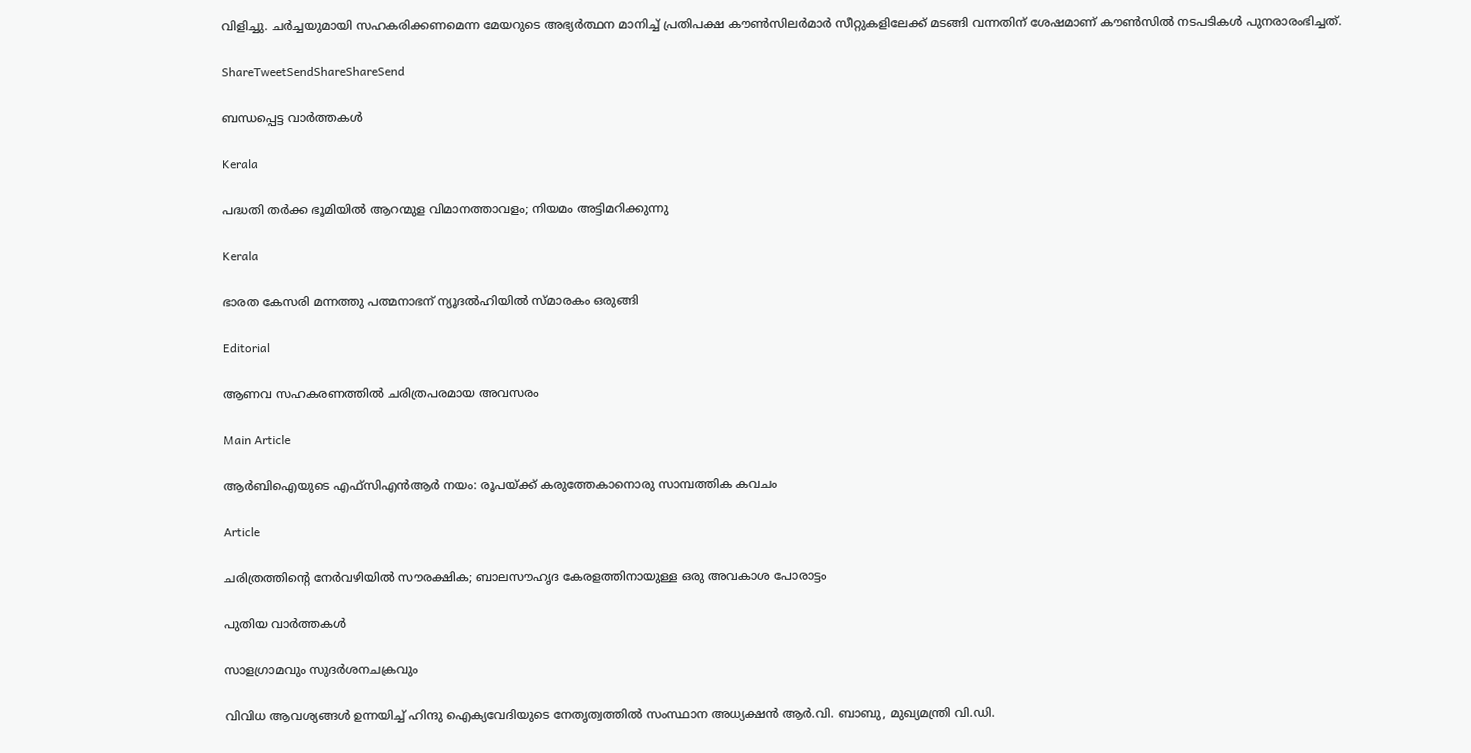വിളിച്ചു. ചര്‍ച്ചയുമായി സഹകരിക്കണമെന്ന മേയറുടെ അഭ്യര്‍ത്ഥന മാനിച്ച് പ്രതിപക്ഷ കൗണ്‍സിലര്‍മാര്‍ സീറ്റുകളിലേക്ക് മടങ്ങി വന്നതിന് ശേഷമാണ് കൗണ്‍സില്‍ നടപടികള്‍ പുനരാരംഭിച്ചത്.

ShareTweetSendShareShareSend

ബന്ധപ്പെട്ട വാര്‍ത്തകള്‍

Kerala

പദ്ധതി തര്‍ക്ക ഭൂമിയില്‍ ആറന്മുള വിമാനത്താവളം; നിയമം അട്ടിമറിക്കുന്നു

Kerala

ഭാരത കേസരി മന്നത്തു പത്മനാഭന് ന്യൂദല്‍ഹിയില്‍ സ്മാരകം ഒരുങ്ങി

Editorial

ആണവ സഹകരണത്തില്‍ ചരിത്രപരമായ അവസരം

Main Article

ആര്‍ബിഐയുടെ എഫ്‌സിഎന്‍ആര്‍ നയം: രൂപയ്‌ക്ക് കരുത്തേകാനൊരു സാമ്പത്തിക കവചം

Article

ചരിത്രത്തിന്റെ നേര്‍വഴിയില്‍ സൗരക്ഷിക; ബാലസൗഹൃദ കേരളത്തിനായുള്ള ഒരു അവകാശ പോരാട്ടം

പുതിയ വാര്‍ത്തകള്‍

സാളഗ്രാമവും സുദര്‍ശനചക്രവും

വിവിധ ആവശ്യങ്ങള്‍ ഉന്നയിച്ച് ഹിന്ദു ഐക്യവേദിയുടെ നേതൃത്വത്തില്‍ സംസ്ഥാന അധ്യക്ഷന്‍ ആര്‍.വി. ബാബു, മുഖ്യമന്ത്രി വി.ഡി.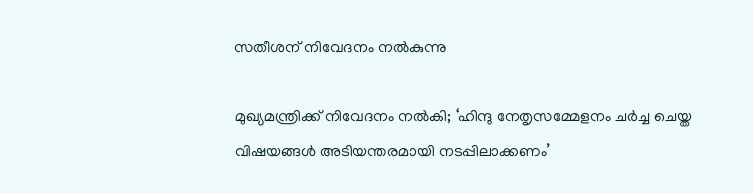സതീശന് നിവേദനം നല്‍കുന്നു

മുഖ്യമന്ത്രിക്ക് നിവേദനം നല്‍കി; ‘ഹിന്ദു നേതൃസമ്മേളനം ചര്‍ച്ച ചെയ്ത വിഷയങ്ങള്‍ അടിയന്തരമായി നടപ്പിലാക്കണം’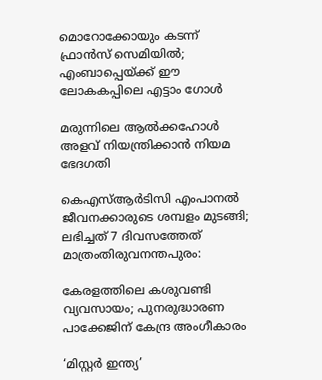മൊറോക്കോയും കടന്ന് ഫ്രാന്‍സ് സെമിയില്‍; എംബാപ്പെയ്‌ക്ക് ഈ ലോകകപ്പിലെ എട്ടാം ഗോള്‍

മരുന്നിലെ ആല്‍ക്കഹോള്‍ അളവ് നിയന്ത്രിക്കാന്‍ നിയമ ഭേദഗതി

കെഎസ്ആര്‍ടിസി എംപാനല്‍ ജീവനക്കാരുടെ ശമ്പളം മുടങ്ങി; ലഭിച്ചത് 7 ദിവസത്തേത് മാത്രംതിരുവനന്തപുരം:

കേരളത്തിലെ കശുവണ്ടി വ്യവസായം; പുനരുദ്ധാരണ പാക്കേജിന് കേന്ദ്ര അംഗീകാരം

‘മിസ്റ്റര്‍ ഇന്ത്യ’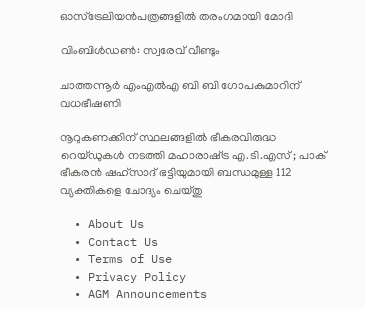ഓസ്ട്രേലിയന്‍പത്രങ്ങളില്‍ തരംഗമായി മോദി

വിംബിള്‍ഡണ്‍: സ്വരേവ് വീണ്ടും

ചാത്തന്നൂര്‍ എംഎല്‍എ ബി ബി ഗോപകുമാറിന് വധഭീഷണി

നൂറുകണക്കിന് സ്ഥലങ്ങളിൽ ഭീകരവിരുദ്ധ റെയ്ഡുകൾ നടത്തി മഹാരാഷ്‌ട്ര എ.ടി.എസ് ; പാക് ഭീകരൻ ഷഹ്‌സാദ് ഭട്ടിയുമായി ബന്ധമുള്ള 112 വ്യക്തികളെ ചോദ്യം ചെയ്തു

  • About Us
  • Contact Us
  • Terms of Use
  • Privacy Policy
  • AGM Announcements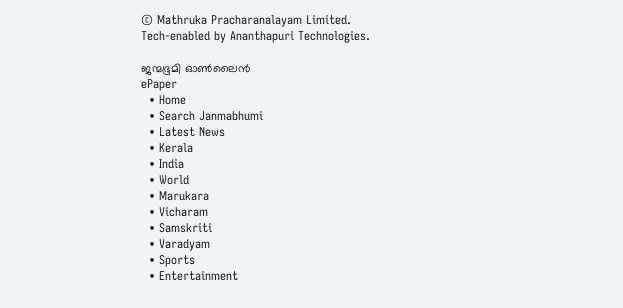© Mathruka Pracharanalayam Limited.
Tech-enabled by Ananthapuri Technologies.

ജന്മഭൂമി ഓണ്‍ലൈന്‍
ePaper
  • Home
  • Search Janmabhumi
  • Latest News
  • Kerala
  • India
  • World
  • Marukara
  • Vicharam
  • Samskriti
  • Varadyam
  • Sports
  • Entertainment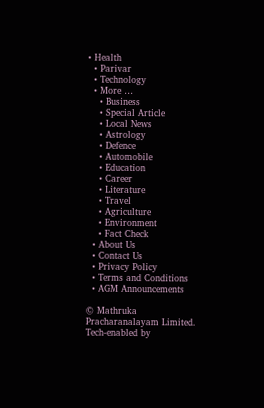• Health
  • Parivar
  • Technology
  • More …
    • Business
    • Special Article
    • Local News
    • Astrology
    • Defence
    • Automobile
    • Education
    • Career
    • Literature
    • Travel
    • Agriculture
    • Environment
    • Fact Check
  • About Us
  • Contact Us
  • Privacy Policy
  • Terms and Conditions
  • AGM Announcements

© Mathruka Pracharanalayam Limited.
Tech-enabled by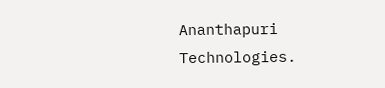Ananthapuri Technologies.